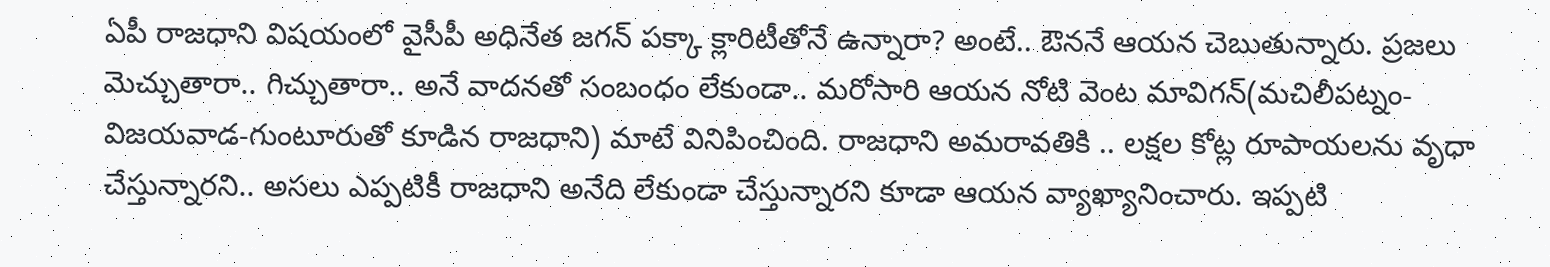ఏపీ రాజధాని విషయంలో వైసీపీ అధినేత జగన్ పక్కా క్లారిటీతోనే ఉన్నారా? అంటే.. ఔననే ఆయన చెబుతున్నారు. ప్రజలు మెచ్చుతారా.. గిచ్చుతారా.. అనే వాదనతో సంబంధం లేకుండా.. మరోసారి ఆయన నోటి వెంట మావిగన్(మచిలీపట్నం-విజయవాడ-గుంటూరుతో కూడిన రాజధాని) మాటే వినిపించింది. రాజధాని అమరావతికి .. లక్షల కోట్ల రూపాయలను వృధా చేస్తున్నారని.. అసలు ఎప్పటికీ రాజధాని అనేది లేకుండా చేస్తున్నారని కూడా ఆయన వ్యాఖ్యానించారు. ఇప్పటి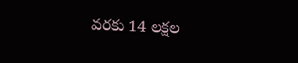వరకు 14 లక్షల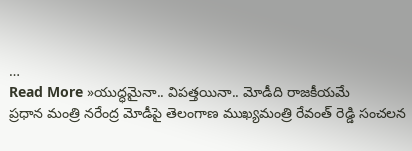…
Read More »యుద్ధమైనా.. విపత్తయినా.. మోడీది రాజకీయమే
ప్రధాన మంత్రి నరేంద్ర మోడీపై తెలంగాణ ముఖ్యమంత్రి రేవంత్ రెడ్డి సంచలన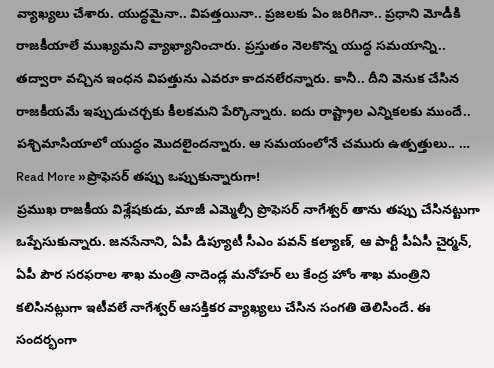వ్యాఖ్యలు చేశారు. యుద్ధమైనా.. విపత్తయినా.. ప్రజలకు ఏం జరిగినా.. ప్రధాని మోడీకి రాజకీయాలే ముఖ్యమని వ్యాఖ్యానించారు. ప్రస్తుతం నెలకొన్న యుద్ధ సమయాన్ని.. తద్వారా వచ్చిన ఇంధన విపత్తును ఎవరూ కాదనలేరన్నారు. కానీ.. దీని వెనుక చేసిన రాజకీయమే ఇప్పుడుచర్చకు కీలకమని పేర్కొన్నారు. ఐదు రాష్ట్రాల ఎన్నికలకు ముందే.. పశ్చిమాసియాలో యుద్ధం మొదలైందన్నారు. ఆ సమయంలోనే చమురు ఉత్పత్తులు.. …
Read More »ప్రొఫెసర్ తప్పు ఒప్పుకున్నారుగా!
ప్రముఖ రాజకీయ విశ్లేషకుడు, మాజీ ఎమ్మెల్సీ ప్రొఫెసర్ నాగేశ్వర్ తాను తప్పు చేసినట్టుగా ఒప్పేసుకున్నారు. జనసేనాని, ఏపీ డిప్యూటీ సీఎం పవన్ కల్యాణ్, ఆ పార్టీ పీఏసీ చైర్మన్, ఏపీ పౌర సరఫరాల శాఖ మంత్రి నాదెండ్ల మనోహర్ లు కేంద్ర హోం శాఖ మంత్రిని కలిసినట్లుగా ఇటీవలే నాగేశ్వర్ ఆసక్తికర వ్యాఖ్యలు చేసిన సంగతి తెలిసిందే. ఈ సందర్భంగా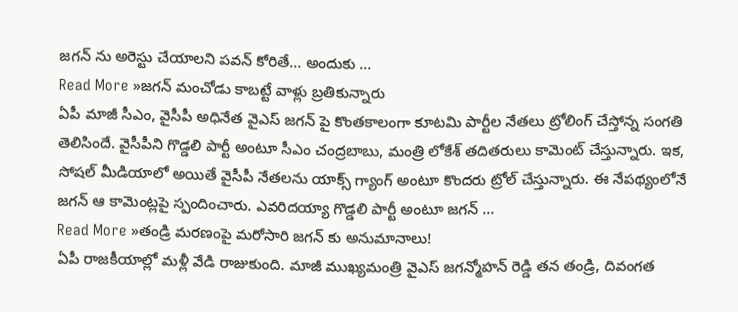జగన్ ను అరెస్టు చేయాలని పవన్ కోరితే… అందుకు …
Read More »జగన్ మంచోడు కాబట్టే వాళ్లు బ్రతికున్నారు
ఏపీ మాజీ సీఎం, వైసీపీ అధినేత వైఎస్ జగన్ పై కొంతకాలంగా కూటమి పార్టీల నేతలు ట్రోలింగ్ చేస్తోన్న సంగతి తెలిసిందే. వైసీపీని గొడ్డలి పార్టీ అంటూ సీఎం చంద్రబాబు, మంత్రి లోకేశ్ తదితరులు కామెంట్ చేస్తున్నారు. ఇక, సోషల్ మీడియాలో అయితే వైసీపీ నేతలను యాక్స్ గ్యాంగ్ అంటూ కొందరు ట్రోల్ చేస్తున్నారు. ఈ నేపథ్యంలోనే జగన్ ఆ కామెంట్లపై స్పందించారు. ఎవరిదయ్యా గొడ్డలి పార్టీ అంటూ జగన్ …
Read More »తండ్రి మరణంపై మరోసారి జగన్ కు అనుమానాలు!
ఏపీ రాజకీయాల్లో మళ్లీ వేడి రాజుకుంది. మాజీ ముఖ్యమంత్రి వైఎస్ జగన్మోహన్ రెడ్డి తన తండ్రి, దివంగత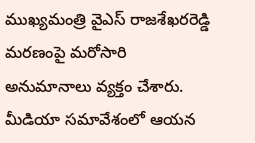ముఖ్యమంత్రి వైఎస్ రాజశేఖరరెడ్డి మరణంపై మరోసారి అనుమానాలు వ్యక్తం చేశారు. మీడియా సమావేశంలో ఆయన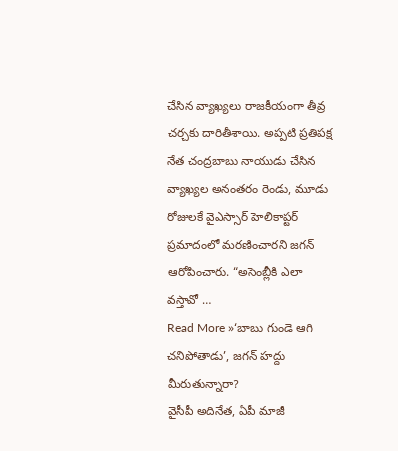చేసిన వ్యాఖ్యలు రాజకీయంగా తీవ్ర చర్చకు దారితీశాయి. అప్పటి ప్రతిపక్ష నేత చంద్రబాబు నాయుడు చేసిన వ్యాఖ్యల అనంతరం రెండు, మూడు రోజులకే వైఎస్సార్ హెలికాప్టర్ ప్రమాదంలో మరణించారని జగన్ ఆరోపించారు. “అసెంబ్లీకి ఎలా వస్తావో …
Read More »‘బాబు గుండె ఆగి చనిపోతాడు’, జగన్ హద్దు మీరుతున్నారా?
వైసీపీ అదినేత, ఏపీ మాజీ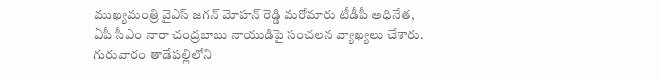ముఖ్యమంత్రి వైఎస్ జగన్ మోహన్ రెడ్డి మరోమారు టీడీపీ అధినేత, ఏపీ సీఎం నారా చంద్రబాబు నాయుడిపై సంచలన వ్యాఖ్యలు చేశారు. గురువారం తాడేపల్లిలోని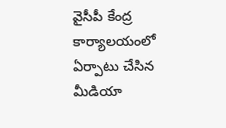వైసీపీ కేంద్ర కార్యాలయంలో ఏర్పాటు చేసిన మీడియా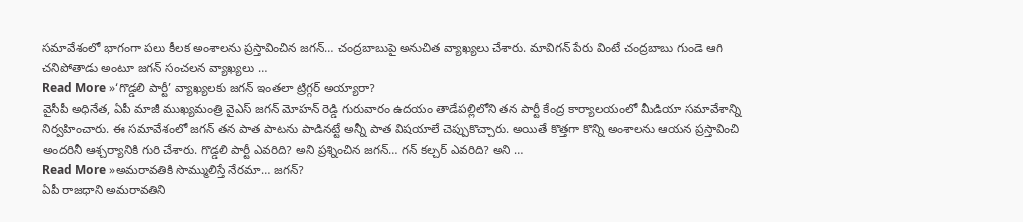సమావేశంలో భాగంగా పలు కీలక అంశాలను ప్రస్తావించిన జగన్… చంద్రబాబుపై అనుచిత వ్యాఖ్యలు చేశారు. మావిగన్ పేరు వింటే చంద్రబాబు గుండె ఆగి చనిపోతాడు అంటూ జగన్ సంచలన వ్యాఖ్యలు …
Read More »‘గొడ్డలి పార్టీ’ వ్యాఖ్యలకు జగన్ ఇంతలా ట్రిగ్గర్ అయ్యారా?
వైసీపీ అధినేత, ఏపీ మాజీ ముఖ్యమంత్రి వైఎస్ జగన్ మోహన్ రెడ్డి గురువారం ఉదయం తాడేపల్లిలోని తన పార్టీ కేంద్ర కార్యాలయంలో మీడియా సమావేశాన్ని నిర్వహించారు. ఈ సమావేశంలో జగన్ తన పాత పాటను పాడినట్టే అన్నీ పాత విషయాలే చెప్పుకొచ్చారు. అయితే కొత్తగా కొన్ని అంశాలను ఆయన ప్రస్తావించి అందరినీ ఆశ్చర్యానికి గురి చేశారు. గొడ్డలి పార్టీ ఎవరిది? అని ప్రశ్నించిన జగన్… గన్ కల్చర్ ఎవరిది? అని …
Read More »అమరావతికి సొమ్ములిస్తే నేరమా… జగన్?
ఏపీ రాజధాని అమరావతిని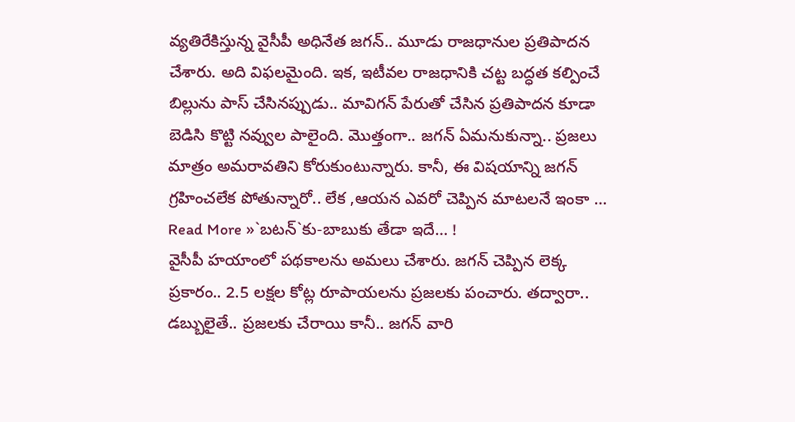వ్యతిరేకిస్తున్న వైసీపీ అధినేత జగన్.. మూడు రాజధానుల ప్రతిపాదన చేశారు. అది విఫలమైంది. ఇక, ఇటీవల రాజధానికి చట్ట బద్ధత కల్పించే బిల్లును పాస్ చేసినప్పుడు.. మావిగన్ పేరుతో చేసిన ప్రతిపాదన కూడా బెడిసి కొట్టి నవ్వుల పాలైంది. మొత్తంగా.. జగన్ ఏమనుకున్నా.. ప్రజలు మాత్రం అమరావతిని కోరుకుంటున్నారు. కానీ, ఈ విషయాన్ని జగన్ గ్రహించలేక పోతున్నారో.. లేక ,ఆయన ఎవరో చెప్పిన మాటలనే ఇంకా …
Read More »`బటన్`కు-బాబుకు తేడా ఇదే… !
వైసీపీ హయాంలో పథకాలను అమలు చేశారు. జగన్ చెప్పిన లెక్క ప్రకారం.. 2.5 లక్షల కోట్ల రూపాయలను ప్రజలకు పంచారు. తద్వారా.. డబ్బులైతే.. ప్రజలకు చేరాయి కానీ.. జగన్ వారి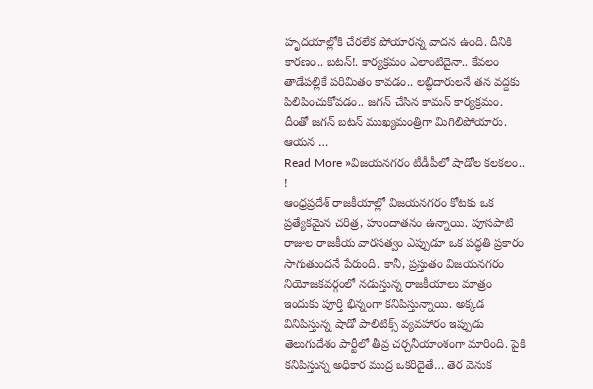హృదయాల్లోకి చేరలేక పోయారన్న వాదన ఉంది. దీనికి కారణం.. బటన్!. కార్యక్రమం ఎలాంటిదైనా.. కేవలం తాడేపల్లికే పరిమితం కావడం.. లబ్ధిదారులనే తన వద్దకు పిలిపించుకోవడం.. జగన్ చేసిన కామన్ కార్యక్రమం. దీంతో జగన్ బటన్ ముఖ్యమంత్రిగా మిగిలిపోయారు. ఆయన …
Read More »విజయనగరం టీడీపీలో షాడోల కలకలం.. !
ఆంధ్రప్రదేశ్ రాజకీయాల్లో విజయనగరం కోటకు ఒక ప్రత్యేకమైన చరిత్ర, హుందాతనం ఉన్నాయి. పూసపాటి రాజుల రాజకీయ వారసత్వం ఎప్పుడూ ఒక పద్ధతి ప్రకారం సాగుతుందనే పేరుంది. కానీ, ప్రస్తుతం విజయనగరం నియోజకవర్గంలో నడుస్తున్న రాజకీయాలు మాత్రం ఇందుకు పూర్తి భిన్నంగా కనిపిస్తున్నాయి. అక్కడ వినిపిస్తున్న షాడో పాలిటిక్స్ వ్యవహారం ఇప్పుడు తెలుగుదేశం పార్టీలో తీవ్ర చర్చనీయాంశంగా మారింది. పైకి కనిపిస్తున్న అధికార ముద్ర ఒకరిదైతే… తెర వెనుక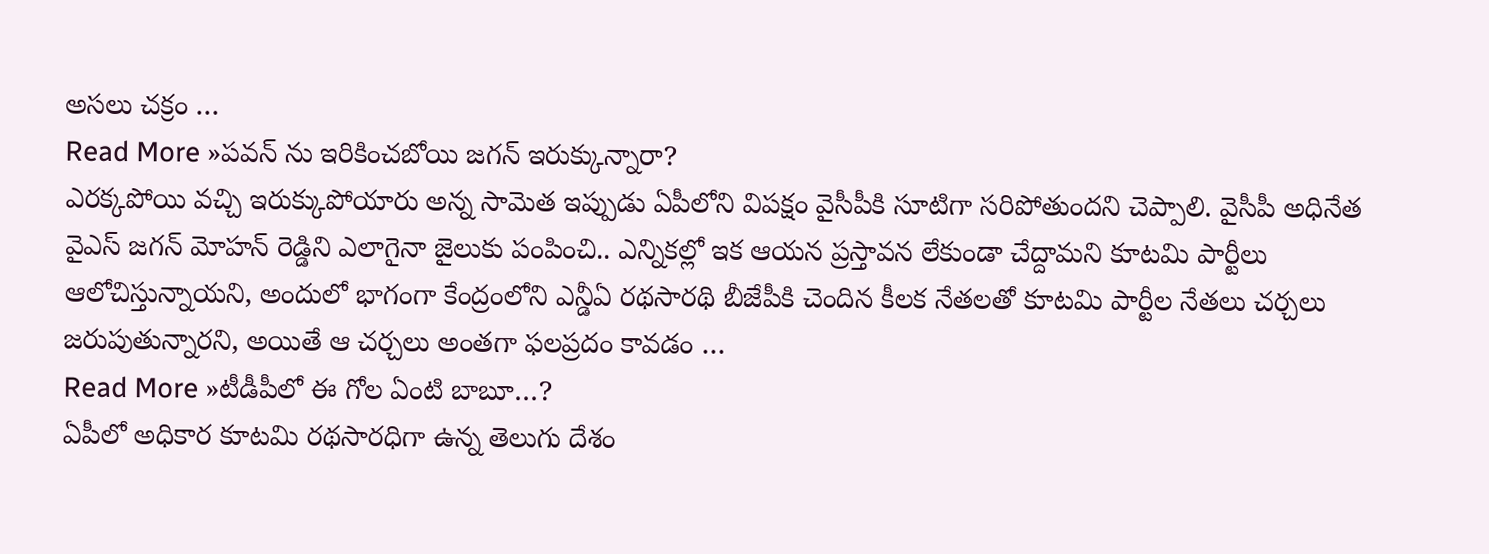అసలు చక్రం …
Read More »పవన్ ను ఇరికించబోయి జగన్ ఇరుక్కున్నారా?
ఎరక్కపోయి వచ్చి ఇరుక్కుపోయారు అన్న సామెత ఇప్పుడు ఏపీలోని విపక్షం వైసీపీకి సూటిగా సరిపోతుందని చెప్పాలి. వైసీపీ అధినేత వైఎస్ జగన్ మోహన్ రెడ్డిని ఎలాగైనా జైలుకు పంపించి.. ఎన్నికల్లో ఇక ఆయన ప్రస్తావన లేకుండా చేద్దామని కూటమి పార్టీలు ఆలోచిస్తున్నాయని, అందులో భాగంగా కేంద్రంలోని ఎన్డీఏ రథసారథి బీజేపీకి చెందిన కీలక నేతలతో కూటమి పార్టీల నేతలు చర్చలు జరుపుతున్నారని, అయితే ఆ చర్చలు అంతగా ఫలప్రదం కావడం …
Read More »టీడీపీలో ఈ గోల ఏంటి బాబూ…?
ఏపీలో అధికార కూటమి రథసారధిగా ఉన్న తెలుగు దేశం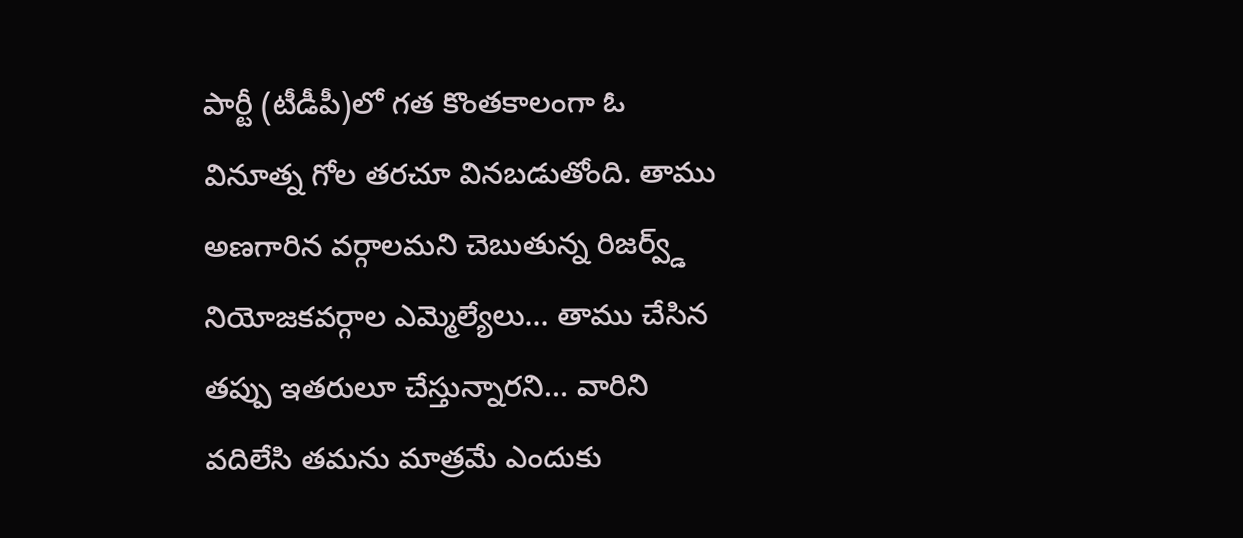పార్టీ (టీడీపీ)లో గత కొంతకాలంగా ఓ వినూత్న గోల తరచూ వినబడుతోంది. తాము అణగారిన వర్గాలమని చెబుతున్న రిజర్వ్డ్ నియోజకవర్గాల ఎమ్మెల్యేలు… తాము చేసిన తప్పు ఇతరులూ చేస్తున్నారని… వారిని వదిలేసి తమను మాత్రమే ఎందుకు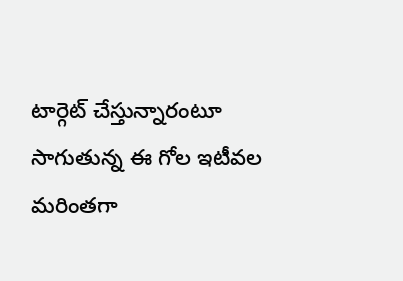టార్గెట్ చేస్తున్నారంటూ సాగుతున్న ఈ గోల ఇటీవల మరింతగా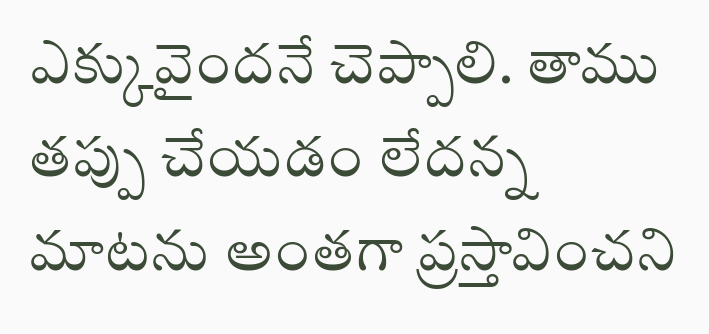ఎక్కువైందనే చెప్పాలి. తాము తప్పు చేయడం లేదన్న మాటను అంతగా ప్రస్తావించని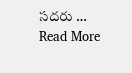సదరు …
Read More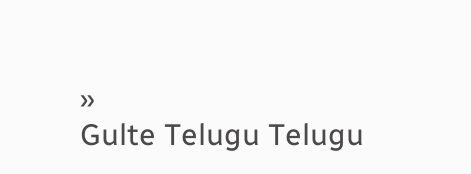»
Gulte Telugu Telugu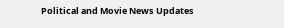Political and Movie News Updates